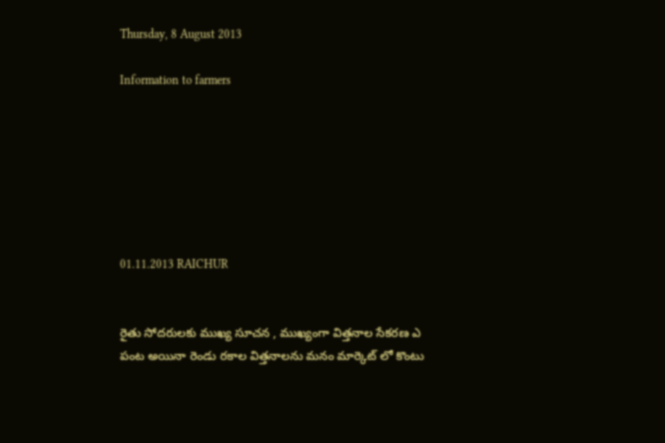Thursday, 8 August 2013

Information to farmers







01.11.2013 RAICHUR


రైతు సోదరులకు ముఖ్య సూచన , ముఖ్యంగా విత్తనాల సేకరణ ఎ పంట అయినా రెండు రకాల విత్తనాలను మనం మార్కెట్ లో కొంటు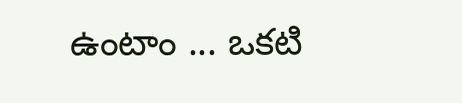ఉంటాం ... ఒకటి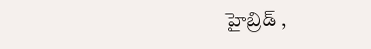హైబ్రిడ్ ,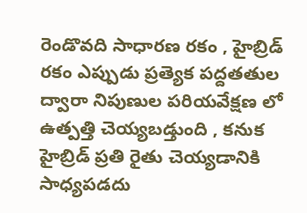రెండొవది సాధారణ రకం , హైబ్రిడ్ రకం ఎప్పుడు ప్రత్యెక పద్దతతుల ద్వారా నిపుణుల పరియవేక్షణ లో ఉత్పత్తి చెయ్యబడ్తుంది , కనుక హైబ్రిడ్ ప్రతి రైతు చెయ్యడానికి సాధ్యపడదు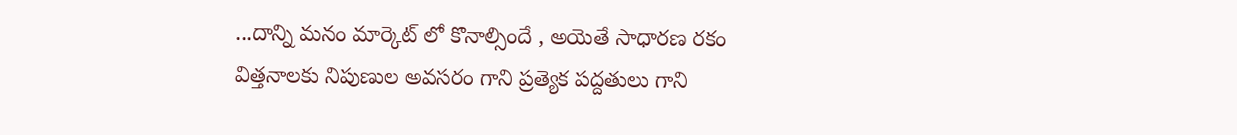...దాన్ని మనం మార్కెట్ లో కొనాల్సిందే , అయెతే సాధారణ రకం విత్తనాలకు నిపుణుల అవసరం గాని ప్రత్యెక పద్దతులు గాని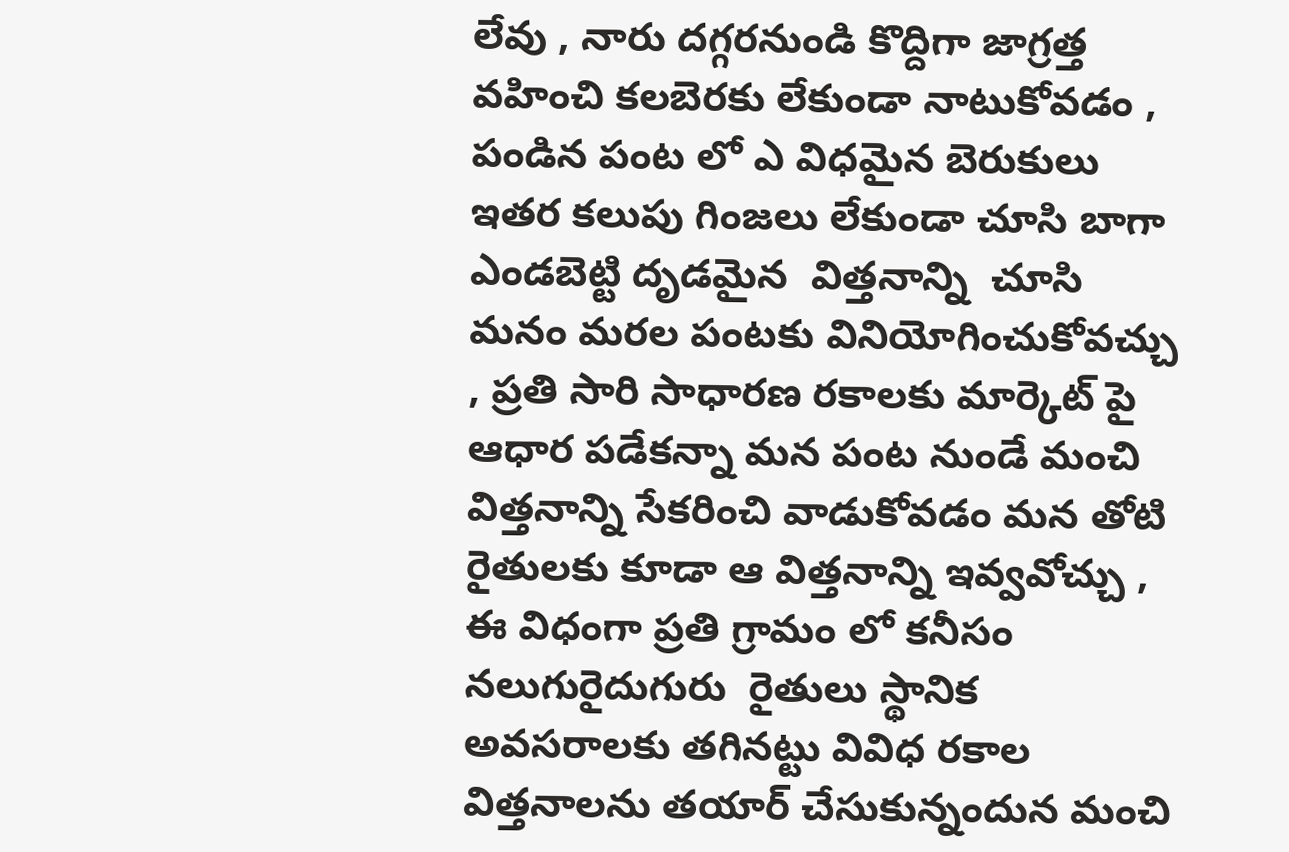లేవు , నారు దగ్గరనుండి కొద్దిగా జాగ్రత్త వహించి కలబెరకు లేకుండా నాటుకోవడం , పండిన పంట లో ఎ విధమైన బెరుకులు ఇతర కలుపు గింజలు లేకుండా చూసి బాగా ఎండబెట్టి దృడమైన  విత్తనాన్ని  చూసి మనం మరల పంటకు వినియోగించుకోవచ్చు , ప్రతి సారి సాధారణ రకాలకు మార్కెట్ పై ఆధార పడేకన్నా మన పంట నుండే మంచి విత్తనాన్ని సేకరించి వాడుకోవడం మన తోటి రైతులకు కూడా ఆ విత్తనాన్ని ఇవ్వవోచ్చు , ఈ విధంగా ప్రతి గ్రామం లో కనీసం నలుగురైదుగురు  రైతులు స్థానిక అవసరాలకు తగినట్టు వివిధ రకాల విత్తనాలను తయార్ చేసుకున్నందున మంచి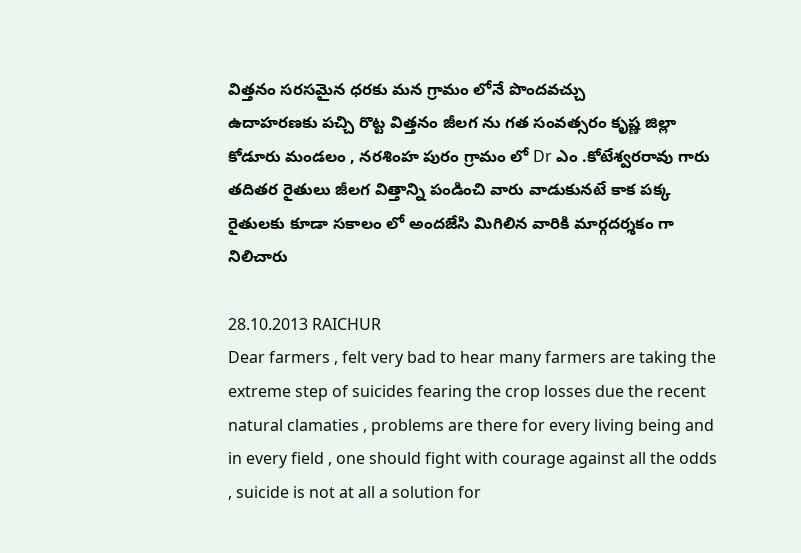విత్తనం సరసమైన ధరకు మన గ్రామం లోనే పొందవచ్చు
ఉదాహరణకు పచ్చి రొట్ట విత్తనం జీలగ ను గత సంవత్సరం కృష్ణ జిల్లా కోడూరు మండలం , నరశింహ పురం గ్రామం లో Dr ఎం .కోటేశ్వరరావు గారు తదితర రైతులు జీలగ విత్తాన్ని పండించి వారు వాడుకునటే కాక పక్క రైతులకు కూడా సకాలం లో అందజేసి మిగిలిన వారికి మార్గదర్శకం గా నిలిచారు

28.10.2013 RAICHUR
Dear farmers , felt very bad to hear many farmers are taking the extreme step of suicides fearing the crop losses due the recent natural clamaties , problems are there for every living being and in every field , one should fight with courage against all the odds , suicide is not at all a solution for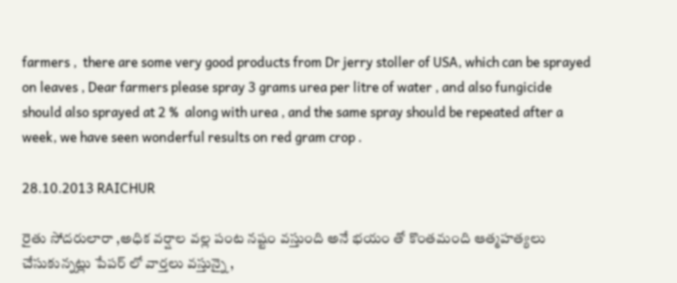farmers ,  there are some very good products from Dr jerry stoller of USA, which can be sprayed on leaves , Dear farmers please spray 3 grams urea per litre of water , and also fungicide should also sprayed at 2 %  along with urea , and the same spray should be repeated after a week, we have seen wonderful results on red gram crop .

28.10.2013 RAICHUR

రైతు సోదరులారా ,అధిక వర్షాల వల్ల పంట నష్టం వస్తుంది అనే భయం తో కొంతమంది ఆత్మహత్యలు చేసుకున్నట్లు పేపర్ లో వార్తలు వస్తున్నై ,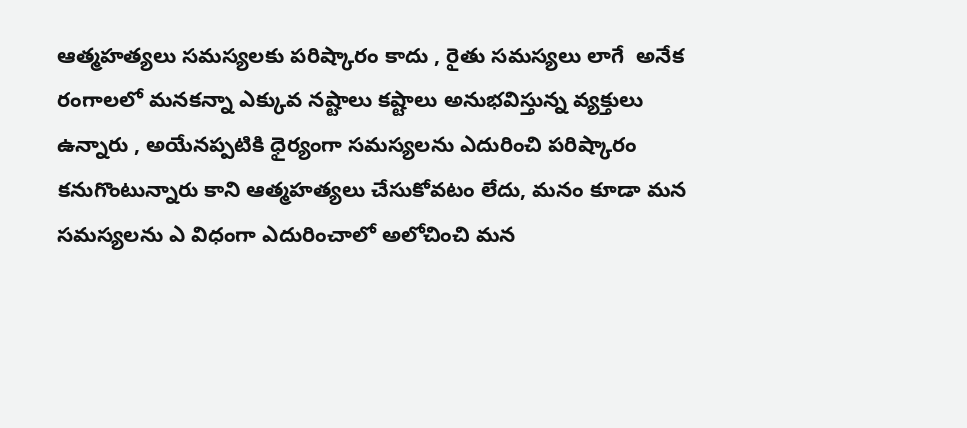ఆత్మహత్యలు సమస్యలకు పరిష్కారం కాదు , రైతు సమస్యలు లాగే  అనేక రంగాలలో మనకన్నా ఎక్కువ నష్టాలు కష్టాలు అనుభవిస్తున్న వ్యక్తులు ఉన్నారు , అయేనప్పటికి ధైర్యంగా సమస్యలను ఎదురించి పరిష్కారం కనుగొంటున్నారు కాని ఆత్మహత్యలు చేసుకోవటం లేదు, మనం కూడా మన సమస్యలను ఎ విధంగా ఎదురించాలో అలోచించి మన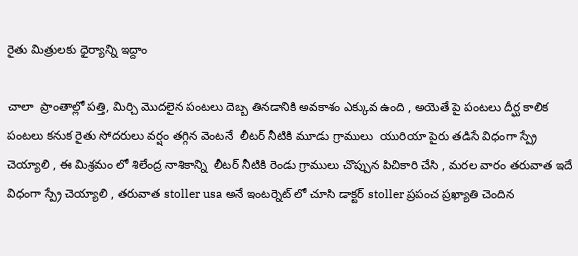రైతు మిత్రులకు ధైర్యాన్ని ఇద్దాం

చాలా  ప్రాంతాల్లో పత్తి, మిర్చి మొదలైన పంటలు దెబ్బ తినడానికి అవకాశం ఎక్కువ ఉంది , అయెతే పై పంటలు దీర్ఘ కాలిక పంటలు కనుక రైతు సోదరులు వర్షం తగ్గిన వెంటనే  లీటర్ నీటికి మూడు గ్రాములు  యురియా పైరు తడిసే విధంగా స్ప్రే చెయ్యాలి , ఈ మిశ్రమం లో శిలేంద్ర నాశికాన్ని  లీటర్ నీటికి రెండు గ్రాములు చొప్పున పిచికారి చేసి , మరల వారం తరువాత ఇదే విధంగా స్ప్రే చెయ్యాలి , తరువాత stoller usa అనే ఇంటర్నెట్ లో చూసి డాక్టర్ stoller ప్రపంచ ప్రఖ్యాతి చెందిన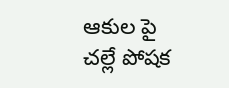ఆకుల పై చల్లే పోషక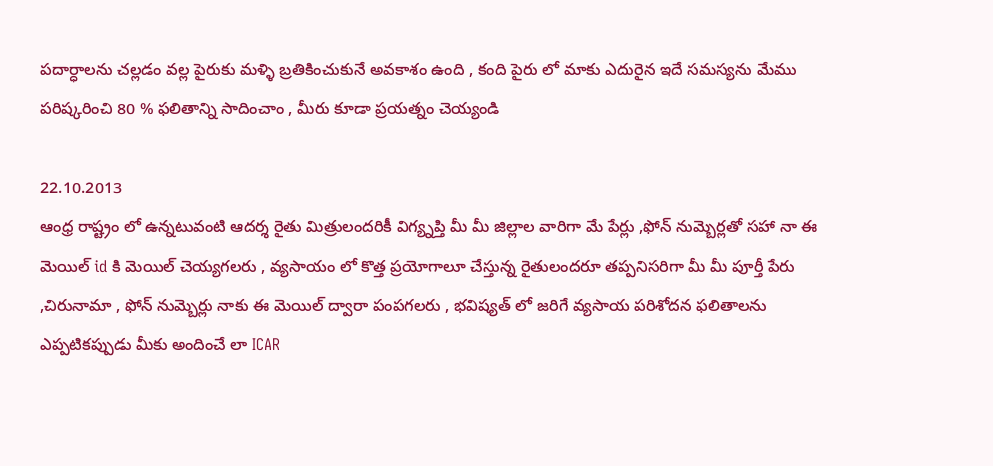పదార్ధాలను చల్లడం వల్ల పైరుకు మళ్ళి బ్రతికించుకునే అవకాశం ఉంది , కంది పైరు లో మాకు ఎదురైన ఇదే సమస్యను మేము పరిష్కరించి 80 % ఫలితాన్ని సాదించాం , మీరు కూడా ప్రయత్నం చెయ్యండి

22.10.2013
ఆంధ్ర రాష్ట్రం లో ఉన్నటువంటి ఆదర్శ రైతు మిత్రులందరికీ విగ్య్నప్తి మీ మీ జిల్లాల వారిగా మే పేర్లు ,ఫోన్ నుమ్బెర్లతో సహా నా ఈ మెయిల్ id కి మెయిల్ చెయ్యగలరు , వ్యసాయం లో కొత్త ప్రయోగాలూ చేస్తున్న రైతులందరూ తప్పనిసరిగా మీ మీ పూర్తీ పేరు ,చిరునామా , ఫోన్ నుమ్బెర్లు నాకు ఈ మెయిల్ ద్వారా పంపగలరు , భవిష్యత్ లో జరిగే వ్యసాయ పరిశోదన ఫలితాలను ఎప్పటికప్పుడు మీకు అందించే లా ICAR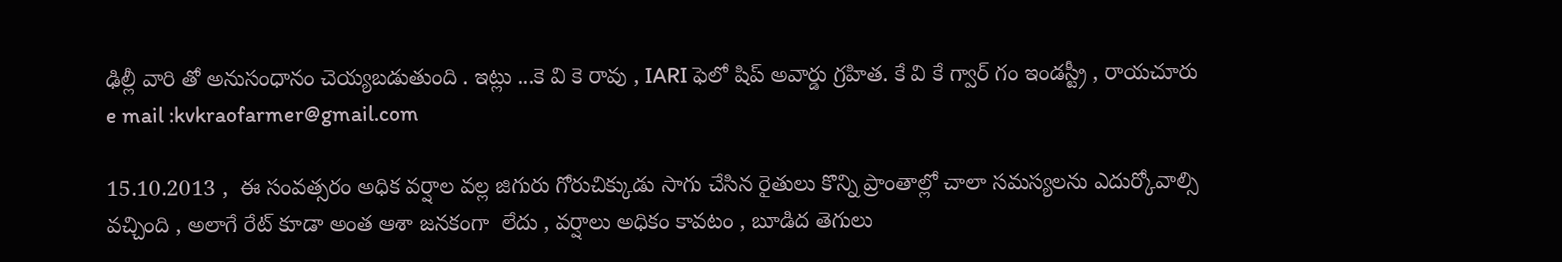ఢిల్లీ వారి తో అనుసంధానం చెయ్యబడుతుంది . ఇట్లు ...కె వి కె రావు , IARI ఫెలో షిప్ అవార్డు గ్రహిత. కే వి కే గ్వార్ గం ఇండస్ట్రీ , రాయచూరు
e mail :kvkraofarmer@gmail.com

15.10.2013 ,  ఈ సంవత్సరం అధిక వర్షాల వల్ల జిగురు గోరుచిక్కుడు సాగు చేసిన రైతులు కొన్ని ప్రాంతాల్లో చాలా సమస్యలను ఎదుర్కోవాల్సి వచ్చింది , అలాగే రేట్ కూడా అంత ఆశా జనకంగా  లేదు , వర్షాలు అధికం కావటం , బూడిద తెగులు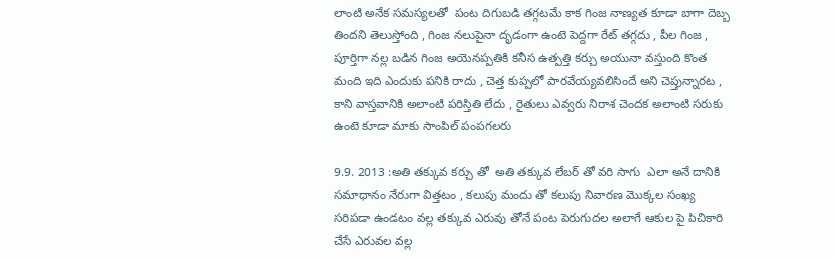లాంటి అనేక సమస్యలతో  పంట దిగుబడి తగ్గటమే కాక గింజ నాణ్యత కూడా బాగా దెబ్బ తిందని తెలుస్తోంది , గింజ నలుపైనా దృడంగా ఉంటె పెద్దగా రేట్ తగ్గదు , పీల గింజ , పూర్తిగా నల్ల బడిన గింజ అయెనప్పతికి కనీస ఉత్పత్తి కర్చు అయునా వస్తుంది కొంత మంది ఇది ఎందుకు పనికి రాదు , చెత్త కుప్పలో పారవేయ్యవలిసిందే అని చెప్తున్నారట , కాని వాస్తవానికి అలాంటి పరిస్తితి లేదు , రైతులు ఎవ్వరు నిరాశ చెందక అలాంటి సరుకు ఉంటె కూడా మాకు సాంపిల్ పంపగలరు

9.9. 2013 :అతి తక్కువ కర్చు తో  అతి తక్కువ లేబర్ తో వరి సాగు  ఎలా అనే దానికి సమాధానం నేరుగా విత్తటం , కలుపు మందు తో కలుపు నివారణ మొక్కల సంఖ్య సరిపడా ఉండటం వల్ల తక్కువ ఎరువు తోనే పంట పెరుగుదల అలాగే ఆకుల పై పిచికారి చేసే ఎరువల వల్ల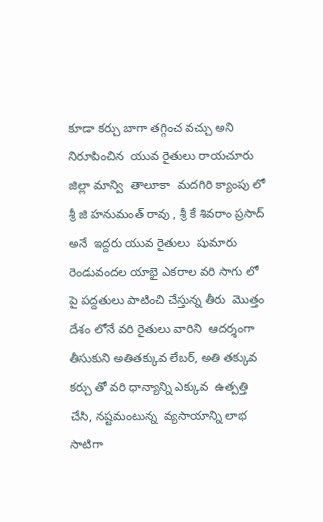కూడా కర్చు బాగా తగ్గించ వచ్చు అని నిరూపించిన  యువ రైతులు రాయచూరు జిల్లా మాన్వి  తాలూకా  మదగిరి క్యాంపు లో శ్రీ జి హనుమంత్ రావు , శ్రీ కే శివరాం ప్రసాద్ అనే  ఇద్దరు యువ రైతులు  షుమారు రెండువందల యాభై ఎకరాల వరి సాగు లో పై పద్దతులు పాటించి చేస్తున్న తీరు  మొత్తం దేశం లోనే వరి రైతులు వారిని  ఆదర్శంగా తీసుకుని అతితక్కువ లేబర్, అతి తక్కువ కర్చు తో వరి ధాన్యాన్ని ఎక్కువ  ఉత్పత్తి  చేసి, నష్టమంటున్న  వ్యసాయాన్ని లాభ సాటిగా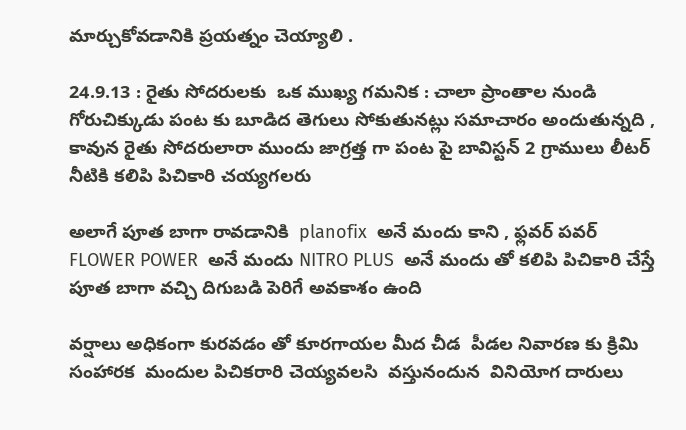మార్చుకోవడానికి ప్రయత్నం చెయ్యాలి .

24.9.13 : రైతు సోదరులకు  ఒక ముఖ్య గమనిక : చాలా ప్రాంతాల నుండి   గోరుచిక్కుడు పంట కు బూడిద తెగులు సోకుతునట్లు సమాచారం అందుతున్నది , కావున రైతు సోదరులారా ముందు జాగ్రత్త గా పంట పై బావిస్టన్ 2 గ్రాములు లీటర్ నీటికి కలిపి పిచికారి చయ్యగలరు

అలాగే పూత బాగా రావడానికి  planofix  అనే మందు కాని , ఫ్లవర్ పవర్  FLOWER POWER  అనే మందు NITRO PLUS  అనే మందు తో కలిపి పిచికారి చేస్తే   పూత బాగా వచ్చి దిగుబడి పెరిగే అవకాశం ఉంది

వర్షాలు అధికంగా కురవడం తో కూరగాయల మీద చీడ  పీడల నివారణ కు క్రిమి సంహారక  మందుల పిచికరారి చెయ్యవలసి  వస్తునందున  వినియోగ దారులు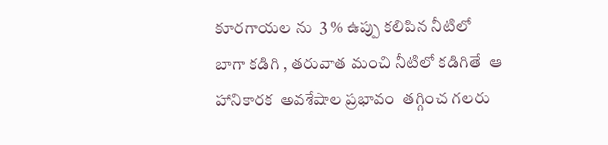కూరగాయల ను  3 % ఉప్పు కలిపిన నీటిలో  బాగా కడిగి , తరువాత మంచి నీటిలో కడిగితే  ఆ  హానికారక  అవశేషాల ప్రభావం  తగ్గించ గలరు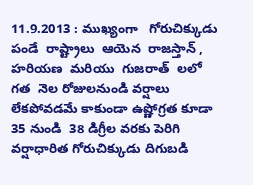11.9.2013 : ముఖ్యంగా   గోరుచిక్కుడు  పండే  రాష్ట్రాలు  ఆయెన  రాజస్తాన్ , హరియణ  మరియు  గుజరాత్  లలో   గత  నెల రోజులనుండి వర్షాలు లేకపోవడమే కాకుండా ఉష్ణోగ్రత కూడా 35 నుండి  38 డిగ్రీల వరకు పెరిగి వర్షాధారిత గోరుచిక్కుడు దిగుబడి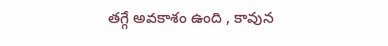తగ్గే అవకాశం ఉంది , కావున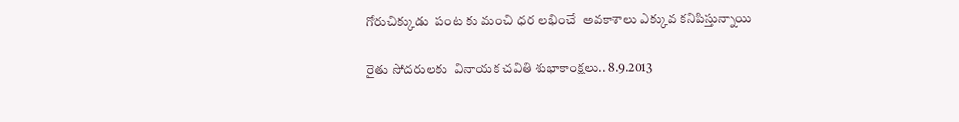గోరుచిక్కుడు  పంట కు మంచి ధర లభించే  అవకాశాలు ఎక్కువ కనిపిస్తున్నాయి

రైతు సోదరులకు  వినాయక చవితి శుభాకాంక్షలు.. 8.9.2013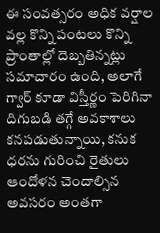ఈ సంవత్సరం అధిక వర్షాల వల్ల కొన్ని పంటలు కొన్ని ప్రాంతాల్లో దెబ్బతిన్నట్లు సమాచారం ఉంది, అలాగే గ్వార్ కూడా విస్తీర్ణం పెరిగినా దిగుబడి తగ్గే అవకాశాలు కనపడుతున్నాయి, కనుక ధరను గురించి రైతులు ఆందోళన చెందాల్సిన అవసరం అంతగా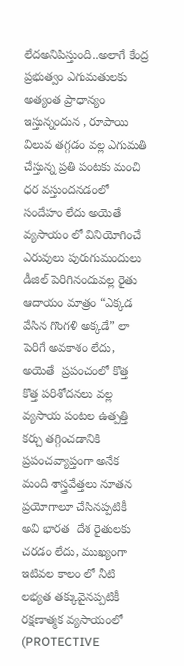లేదఅనిపిస్తుంది..అలాగే కేంద్ర ప్రభుత్వం ఎగుమతులకు అత్యంత ప్రాధాన్యం ఇస్తున్నందున , రూపాయి విలువ తగ్గడం వల్ల ఎగుమతి చేస్తున్న ప్రతి పంటకు మంచి ధర వస్తుందనడంలో సందేహం లేదు అయెతే వ్యసాయం లో వినియోగించే ఎరువులు పురుగుమందులు డీజిల్ పెరిగినందువల్ల రైతు  ఆదాయం మాత్రం “ఎక్కడ వేసిన గొంగళి అక్కడే” లా పెరిగే అవకాశం లేదు, అయెతే  ప్రపంచంలో కొత్త కొత్త పరిశోదనలు వల్ల వ్యసాయ పంటల ఉత్పత్తి కర్చు తగ్గించడానికి ప్రపంచవ్యాప్తంగా అనేక మంది శాస్త్రవేత్తలు నూతన ప్రయోగాలూ చేసినప్పటికీ అవి భారత  దేశ రైతులకు చరడం లేదు, ముఖ్యంగా ఇటివల కాలం లో నీటి లభ్యత తక్కువైనప్పటికీ  రక్షణాత్మక వ్యసాయంలో (PROTECTIVE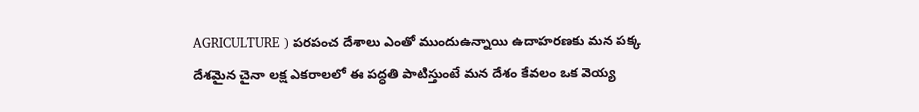AGRICULTURE ) పరపంచ దేశాలు ఎంతో ముందుఉన్నాయి ఉదాహరణకు మన పక్క దేశమైన చైనా లక్ష ఎకరాలలో ఈ పద్ధతి పాటిస్తుంటే మన దేశం కేవలం ఒక వెయ్య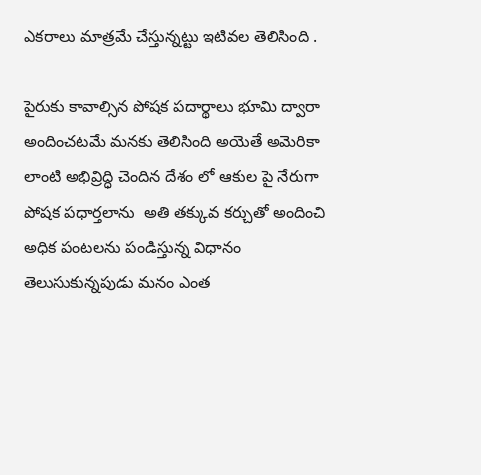ఎకరాలు మాత్రమే చేస్తున్నట్టు ఇటివల తెలిసింది .

పైరుకు కావాల్సిన పోషక పదార్థాలు భూమి ద్వారా అందించటమే మనకు తెలిసింది అయెతే అమెరికా లాంటి అభివ్రిద్ధి చెందిన దేశం లో ఆకుల పై నేరుగా పోషక పధార్తలాను  అతి తక్కువ కర్చుతో అందించి అధిక పంటలను పండిస్తున్న విధానం తెలుసుకున్నపుడు మనం ఎంత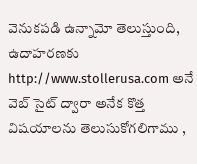వెనుకపడి ఉన్నామో తెలుస్తుంది, ఉదాహరణకు http://www.stollerusa.com అనే  వెబ్ సైట్ ద్వారా అనేక కొత్త విషయాలను తెలుసుకోగలిగాము ,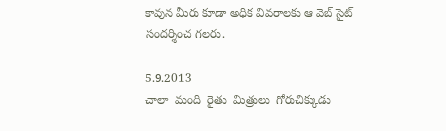కావున మీరు కూడా అధిక వివరాలకు ఆ వెబ్ సైట్ సందర్శించ గలరు.

5.9.2013
చాలా  మంది  రైతు  మిత్రులు  గోరుచిక్కుడు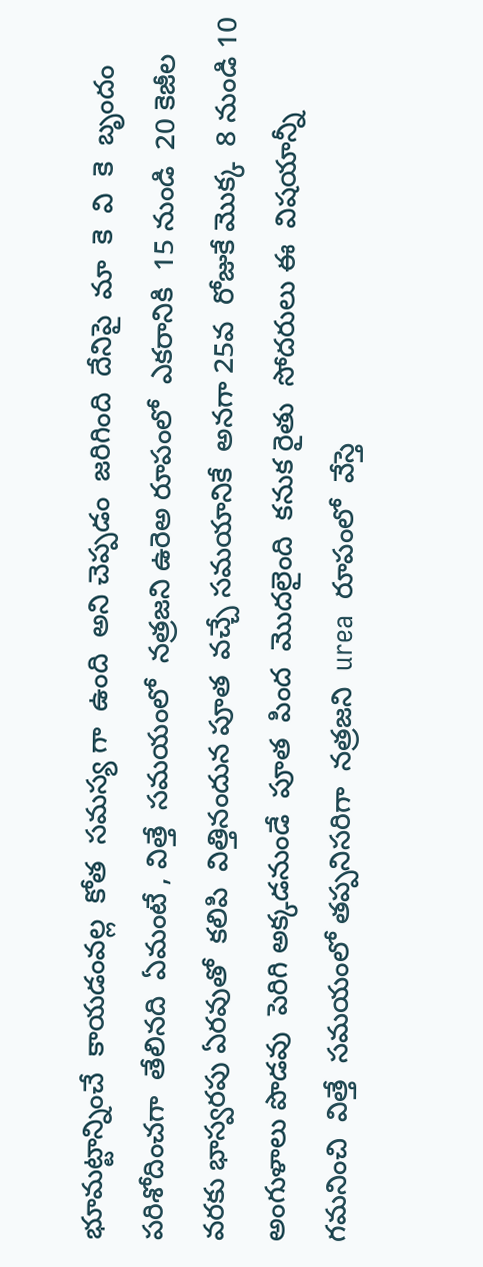భూమట్టాన్నించే  కాయడంవల్ల  కోత  సమస్య గా  ఉంది  అని చెప్పడం  జరిగింది  దేనిపై  మా  కె  వి  కె  బృందం  పరిశోదించగా  తేలినది  ఏమంటే , విత్తే  సమయంలో  నత్రజని ఉరెఅ రూపంలో  ఎకరానికి  15 నుండి  20 కెజీల  వరకు భాస్వరపు ఏరవుతో  కలిపి  విత్తినందున పూత  వచ్చే సమయానికే  అనగా 25వ  రోజుకే మొక్క  8 నుండి 10 అంగుళాలు పొడవు  పెరిగి అక్కడనుండే  పూత  పింద  మొదలైంది  కనుక రైతు  సోదరులు ఈ  విషయాన్నీ  గమనించి  విత్తే  సమయంలో తప్పనిసరిగా  నత్రజని  urea  రూపంలో  వేస్తె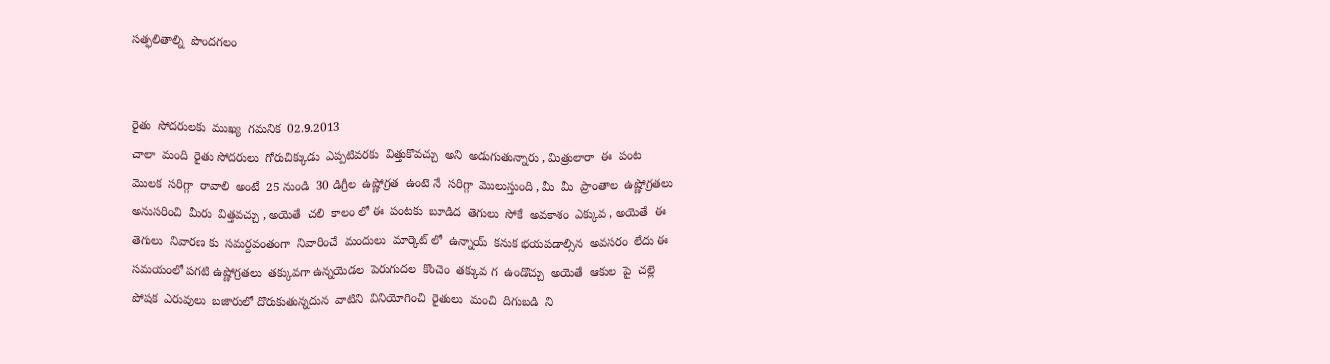సత్ఫలితాల్ని  పొందగలం


రైతు  సోదరులకు  ముఖ్య  గమనిక  02.9.2013
చాలా  మంది  రైతు సోదరులు  గోరుచిక్కుడు  ఎప్పటివరకు  విత్తుకొవచ్చు  అని  అడుగుతున్నారు , మిత్రులారా  ఈ  పంట  మొలక  సరిగ్గా  రావాలి  అంటే  25 నుండి  30 డిగ్రీల  ఉష్ణోగ్రత  ఉంటె నే  సరిగ్గా  మొలుస్తుంది , మీ  మీ  ప్రాంతాల  ఉష్ణోగ్రతలు  అనుసరించి  మీరు  విత్తవచ్చు , అయెతే  చలి  కాలం లో ఈ  పంటకు  బూడిద  తెగులు  సోకే  అవకాశం  ఎక్కువ , అయెతే  ఈ  తెగులు  నివారణ కు  సమర్దవంతంగా  నివారించే  మందులు  మార్కెట్ లో  ఉన్నాయ్  కనుక భయపడాల్సిన  అవసరం  లేదు ఈ  సమయంలో పగటి ఉష్ణోగ్రతలు  తక్కువగా ఉన్నయెడల  పెరుగుదల  కొంచెం  తక్కువ గ  ఉండొచ్చు  అయెతే  ఆకుల  పై  చల్లె  పోషక  ఎరువులు  బజారులో దొరుకుతున్నదున  వాటిని  వినియోగించి  రైతులు  మంచి  దిగుబడి  ని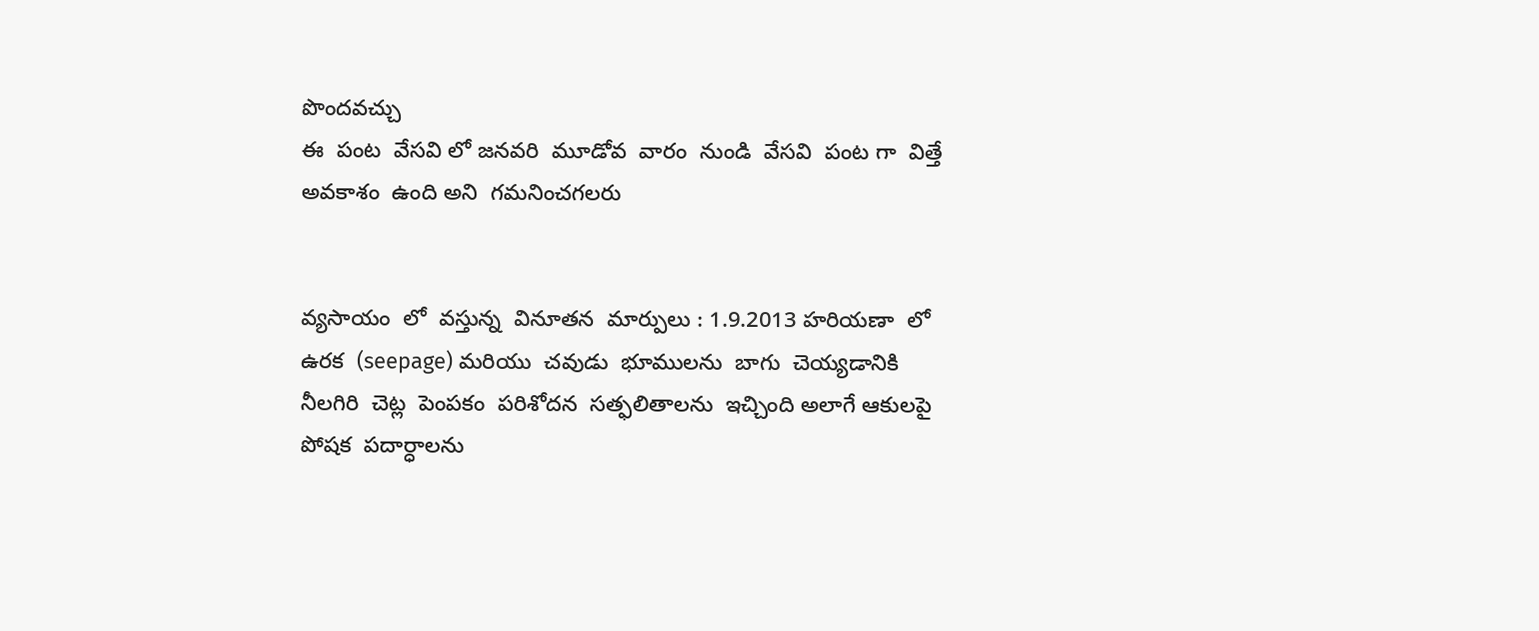పొందవచ్చు
ఈ  పంట  వేసవి లో జనవరి  మూడోవ  వారం  నుండి  వేసవి  పంట గా  విత్తే  అవకాశం  ఉంది అని  గమనించగలరు


వ్యసాయం  లో  వస్తున్న  వినూతన  మార్పులు : 1.9.2013 హరియణా  లో  ఉరక  (seepage) మరియు  చవుడు  భూములను  బాగు  చెయ్యడానికి  నీలగిరి  చెట్ల  పెంపకం  పరిశోదన  సత్ఫలితాలను  ఇచ్చింది అలాగే ఆకులపై  పోషక  పదార్ధాలను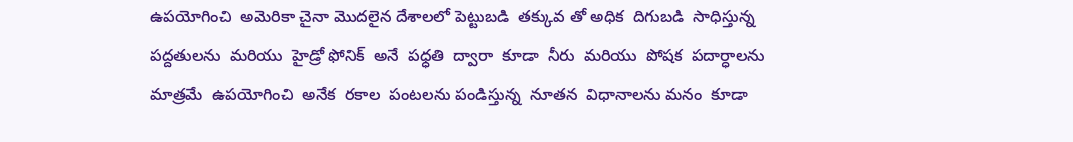ఉపయోగించి  అమెరికా చైనా మొదలైన దేశాలలో పెట్టుబడి  తక్కువ తో అధిక  దిగుబడి  సాధిస్తున్న పద్దతులను  మరియు  హైడ్రో ఫోనిక్  అనే  పధ్ధతి  ద్వారా  కూడా  నీరు  మరియు  పోషక  పదార్ధాలను  మాత్రమే  ఉపయోగించి  అనేక  రకాల  పంటలను పండిస్తున్న  నూతన  విధానాలను మనం  కూడా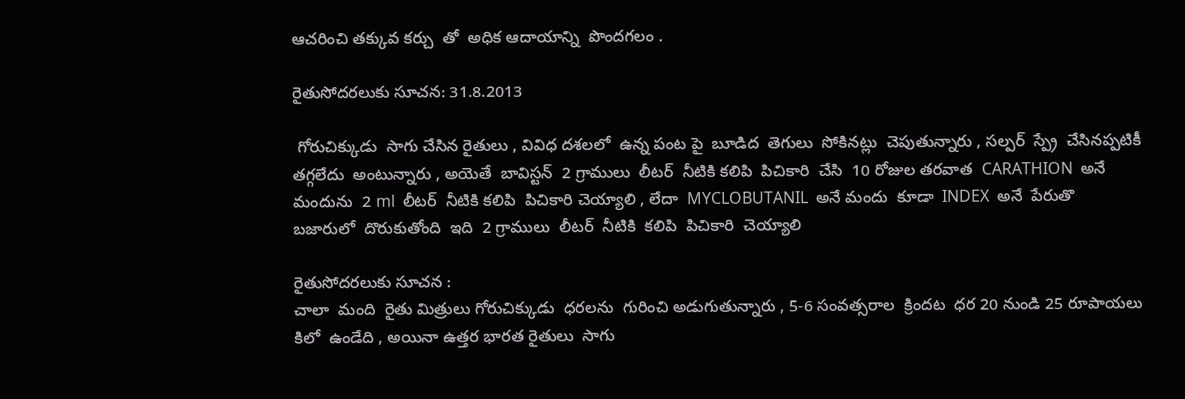ఆచరించి తక్కువ కర్చు  తో  అధిక ఆదాయాన్ని  పొందగలం .

రైతుసోదరలుకు సూచన: 31.8.2013

 గోరుచిక్కుడు  సాగు చేసిన రైతులు , వివిధ దశలలో  ఉన్న పంట పై  బూడిద  తెగులు  సోకినట్లు  చెపుతున్నారు , సల్పర్  స్ప్రే  చేసినప్పటికీ  తగ్గలేదు  అంటున్నారు , అయెతే  బావిస్టన్  2 గ్రాములు  లీటర్  నీటికి కలిపి  పిచికారి  చేసి  10 రోజుల తరవాత  CARATHION  అనే  మందును  2 ml  లీటర్  నీటికి కలిపి  పిచికారి చెయ్యాలి , లేదా  MYCLOBUTANIL  అనే మందు  కూడా  INDEX  అనే  పేరుతొ  బజారులో  దొరుకుతోంది  ఇది  2 గ్రాములు  లీటర్  నీటికి  కలిపి  పిచికారి  చెయ్యాలి

రైతుసోదరలుకు సూచన :
చాలా  మంది  రైతు మిత్రులు గోరుచిక్కుడు  ధరలను  గురించి అడుగుతున్నారు , 5-6 సంవత్సరాల  క్రిందట  ధర 20 నుండి 25 రూపాయలు  కిలో  ఉండేది , అయినా ఉత్తర భారత రైతులు  సాగు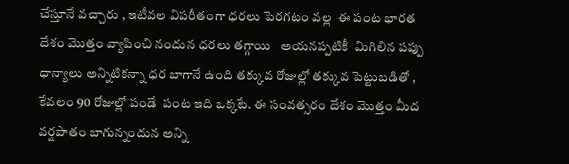చేస్తూనే వచ్చారు , ఇటీవల విపరీతంగా ధరలు పెరగటం వల్ల  ఈ పంట భారత దేశం మొత్తం వ్యాపించి నందున ధరలు తగ్గాయి   అయనప్పటికీ  మిగిలిన పప్పు ధాన్యాలు అన్నిటికన్నా ధర బాగానే ఉంది తక్కువ రోజుల్లో తక్కువ పెట్టుబడితో , కేవలం 90 రోజుల్లో పండే  పంట ఇది ఒక్కటే. ఈ సంవత్సరం దేశం మొత్తం మీద వర్షపాతం బాగున్నందున అన్ని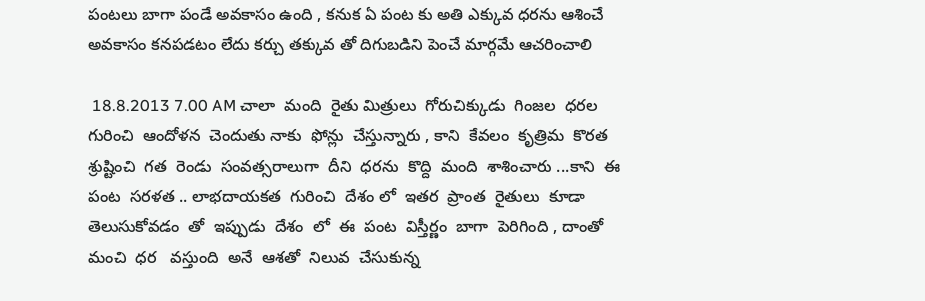పంటలు బాగా పండే అవకాసం ఉంది , కనుక ఏ పంట కు అతి ఎక్కువ ధరను ఆశించే అవకాసం కనపడటం లేదు కర్చు తక్కువ తో దిగుబడిని పెంచే మార్గమే ఆచరించాలి

 18.8.2013 7.00 AM చాలా  మంది  రైతు మిత్రులు  గోరుచిక్కుడు  గింజల  ధరల  గురించి  ఆందోళన  చెందుతు నాకు  ఫోన్లు  చేస్తున్నారు , కాని  కేవలం  కృత్రిమ  కొరత  శ్రుష్టించి  గత  రెండు  సంవత్సరాలుగా  దీని  ధరను  కొద్ది  మంది  శాశించారు ...కాని  ఈ  పంట  సరళత .. లాభదాయకత  గురించి  దేశం లో  ఇతర  ప్రాంత  రైతులు  కూడా తెలుసుకోవడం  తో  ఇప్పుడు  దేశం  లో  ఈ  పంట  విస్తీర్ణం  బాగా  పెరిగింది , దాంతో  మంచి  ధర   వస్తుంది  అనే  ఆశతో  నిలువ  చేసుకున్న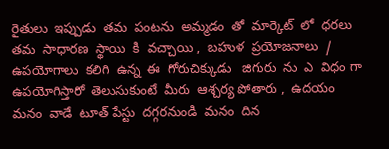రైతులు  ఇప్పుడు  తమ  పంటను  అమ్మడం  తో  మార్కెట్  లో  ధరలు  తమ  సాధారణ  స్థాయి  కి  వచ్చాయి ,  బహుళ  ప్రయోజనాలు  / ఉపయోగాలు  కలిగి  ఉన్న  ఈ  గోరుచిక్కుడు   జిగురు  ను  ఎ  విధం గా  ఉపయోగిస్తారో  తెలుసుకుంటే  మీరు  ఆశ్చర్య పోతారు ,  ఉదయం  మనం  వాడే  టూత్ పేస్టు  దగ్గరనుండి  మనం  దిన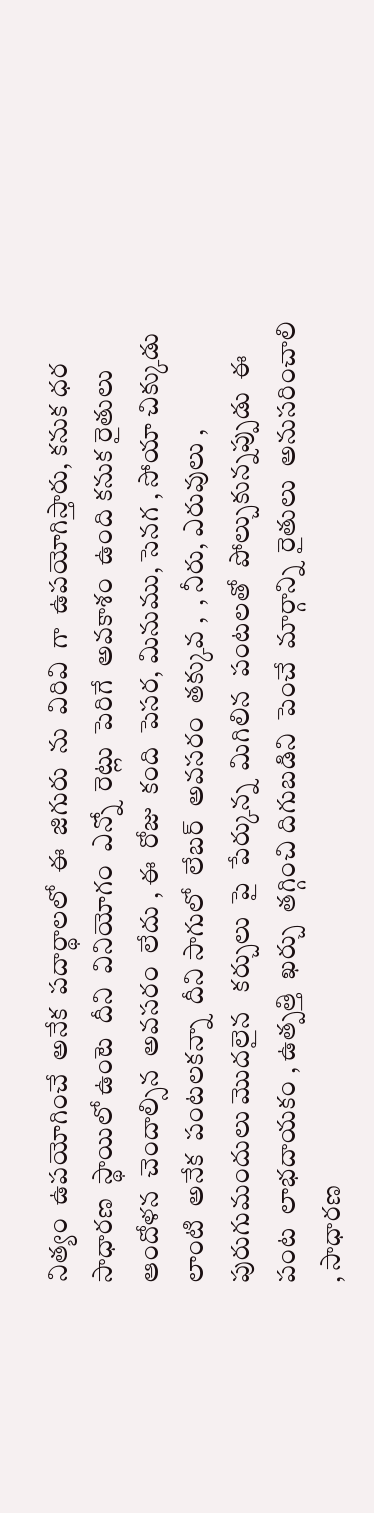నిత్యం  ఉపయోగించే  అనేక  పదార్థాలలో  ఈ  జిగురు  ను  విరివి  గా  ఉపయోగిస్తారు, కనుక ధర  సాధారణ  స్థాయిలో ఉంటె  దీని  వినియోగం  ఎన్నో  రెట్లు  పెరిగే  అవకాశం  ఉంది కనుక రైతులు ఆందోళన  చెందాల్సిన  అవసరం  లేదు , ఈ  రోజు  కంది  పెసర, మినుము, సెనగ , సోయా చిక్కుడు  లాంటి  అనేక  పంటలకన్నా  దీని సాగులో  లేబర్  అవసరం  తక్కువ ,  , నీరు, ఎరువులు , పురుగుమందులు మొదలైన   కర్చులు  పై  పేర్కున్న  మిగిలిన  పంటలతో  పోల్చుకున్నప్పుడు  ఈ  పంట  లాభదాయకం , ఉత్పత్తి  ఖర్చు  తగ్గించి దిగుబడిని  పెంచే  మార్గాన్ని  రైతులు  అనుసరించాలి , సాధారణ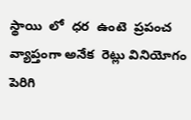స్థాయి  లో  ధర  ఉంటె  ప్రపంచ  వ్యాప్తంగా అనేక  రెట్లు వినియోగం  పెరిగి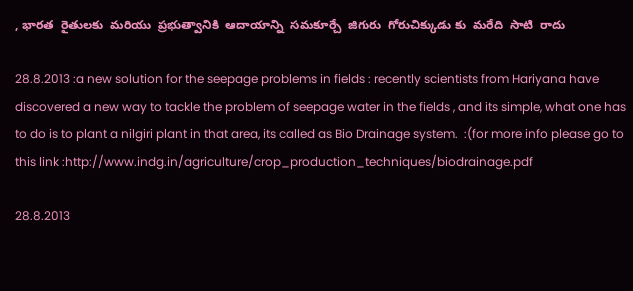, భారత  రైతులకు  మరియు  ప్రభుత్వానికి  ఆదాయాన్ని  సమకూర్చే  జిగురు  గోరుచిక్కుడు కు  మరేది  సాటి  రాదు

28.8.2013 :a new solution for the seepage problems in fields : recently scientists from Hariyana have discovered a new way to tackle the problem of seepage water in the fields , and its simple, what one has to do is to plant a nilgiri plant in that area, its called as Bio Drainage system.  :(for more info please go to this link :http://www.indg.in/agriculture/crop_production_techniques/biodrainage.pdf

28.8.2013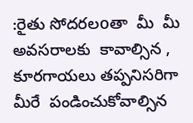:రైతు సోదరలoతా  మీ  మీ  అవసరాలకు  కావాల్సిన , కూరగాయలు తప్పనిసరిగా మీరే  పండించుకోవాల్సిన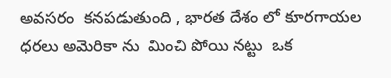అవసరం  కనపడుతుంది , భారత దేశం లో కూరగాయల ధరలు అమెరికా ను  మించి పోయి నట్టు  ఒక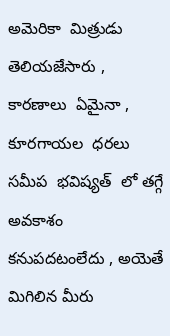అమెరికా  మిత్రుడు  తెలియజేసారు , కారణాలు  ఏమైనా , కూరగాయల  ధరలు సమీప  భవిష్యత్  లో తగ్గే  అవకాశం  కనుపదటంలేదు , అయెతే మిగిలిన మీరు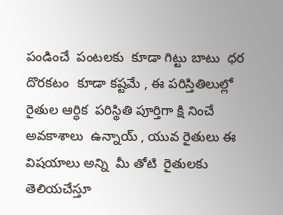పండించే  పంటలకు  కూడా గిట్టు బాటు  ధర దొరకటం  కూడా కష్టమే , ఈ పరిస్తితిలుల్లో రైతుల ఆర్ధిక  పరిస్థితి పూర్తిగా క్షి నించే  అవకాశాలు  ఉన్నాయ్ , యువ రైతులు ఈ  విషయాలు అన్ని  మీ తోటి  రైతులకు తెలియచేస్తూ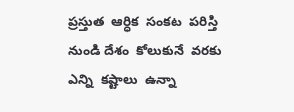ప్రస్తుత  ఆర్ధిక  సంకట  పరిస్తి  నుండి దేశం  కోలుకునే  వరకు ఎన్ని  కష్టాలు  ఉన్నా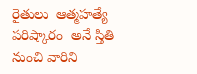రైతులు  ఆత్మహత్యే  పరిష్కారం  అనే స్తితి  నుంచి వారిని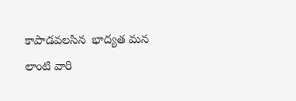కాపాడవలసిన  భాద్యత మన లాంటి వారి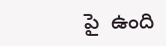పై  ఉంది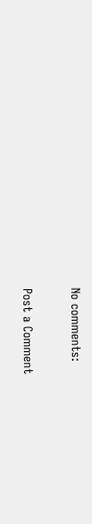No comments:

Post a Comment